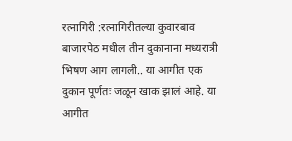रत्नागिरी :रत्नागिरीतल्या कुवारबाव बाजारपेठ मधील तीन दुकानाना मध्यरात्री भिषण आग लागली.. या आगीत एक दुकान पूर्णतः जळून खाक झालं आहे. या आगीत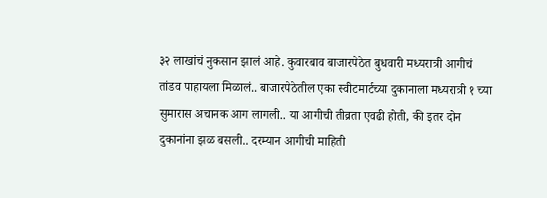३२ लाखांचं नुकसान झालं आहे. कुवारबाव बाजारपेठेत बुधवारी मध्यरात्री आगीचं तांडव पाहायला मिळालं.. बाजारपेठेतील एका स्वीटमार्टच्या दुकानाला मध्यरात्री १ च्या सुमारास अचानक आग लागली.. या आगीची तीव्रता एवढी होती, की इतर दोन दुकानांना झळ बसली.. दरम्यान आगीची माहिती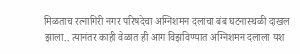मिळताच रत्नागिरी नगर परिषदेचा अग्निशमन दलाचा बंब घटनास्थळी दाखल झाला.. त्यानंतर काही वेळात ही आग विझविण्यात अग्निशमन दलाला यश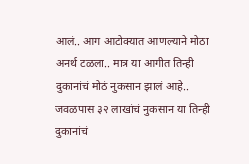आलं.. आग आटोक्यात आणल्याने मोठा अनर्थ टळला.. मात्र या आगीत तिन्ही दुकानांचं मोठं नुकसान झालं आहे.. जवळपास ३२ लाखांचं नुकसान या तिन्ही दुकानांचं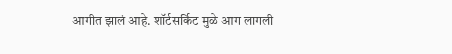आगीत झालं आहे. शॉर्टसर्किट मुळे आग लागली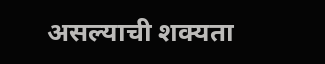असल्याची शक्यता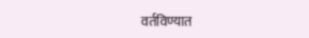वर्तविण्यात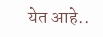येत आहे..